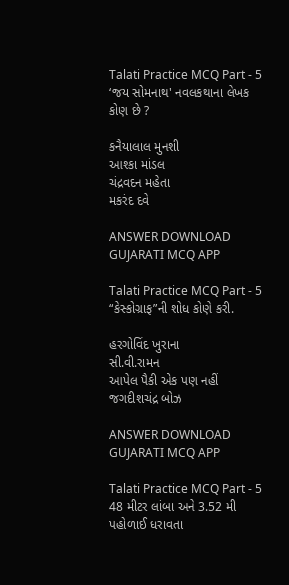Talati Practice MCQ Part - 5
‘જય સોમનાથ' નવલકથાના લેખક કોણ છે ?

કનૈયાલાલ મુનશી
આશ્કા માંડલ
ચંદ્રવદન મહેતા
મકરંદ દવે

ANSWER DOWNLOAD GUJARATI MCQ APP

Talati Practice MCQ Part - 5
“કેસ્કોગ્રાફ”ની શોધ કોણે કરી.

હરગોવિંદ ખુરાના
સી.વી.રામન
આપેલ પૈકી એક પણ નહીં
જગદીશચંદ્ર બોઝ

ANSWER DOWNLOAD GUJARATI MCQ APP

Talati Practice MCQ Part - 5
48 મીટર લાંબા અને 3.52 મી પહોળાઈ ધરાવતા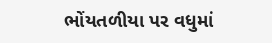ભોંયતળીયા પર વધુમાં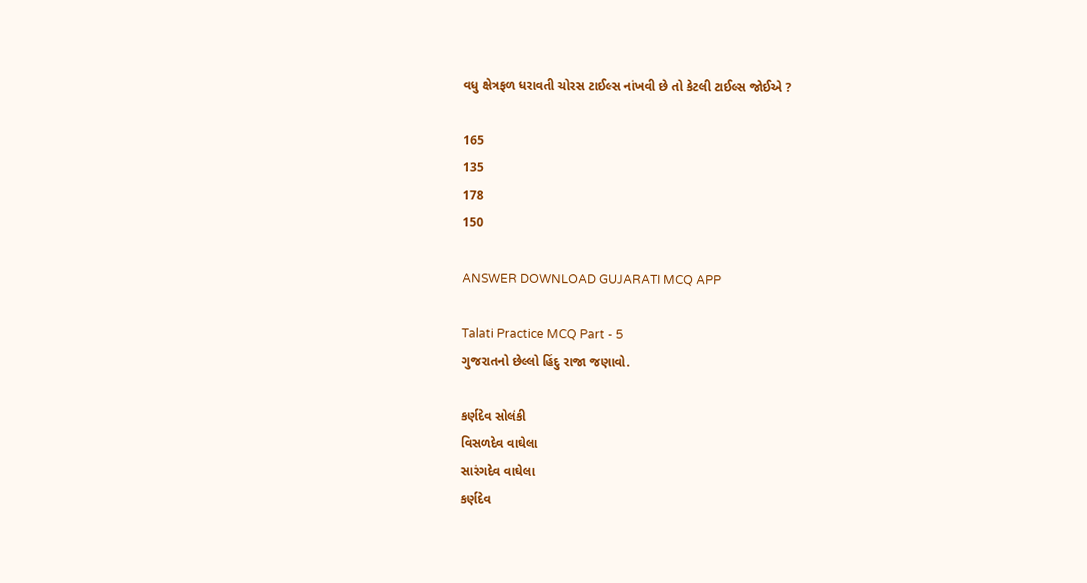વધુ ક્ષેત્રફળ ધરાવતી ચોરસ ટાઈલ્સ નાંખવી છે તો કેટલી ટાઈલ્સ જોઈએ ?

165
135
178
150

ANSWER DOWNLOAD GUJARATI MCQ APP

Talati Practice MCQ Part - 5
ગુજરાતનો છેલ્લો હિંદુ રાજા જણાવો.

કર્ણદેવ સોલંકી
વિસળદેવ વાઘેલા
સારંગદેવ વાઘેલા
કર્ણદેવ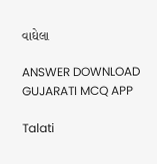વાઘેલા

ANSWER DOWNLOAD GUJARATI MCQ APP

Talati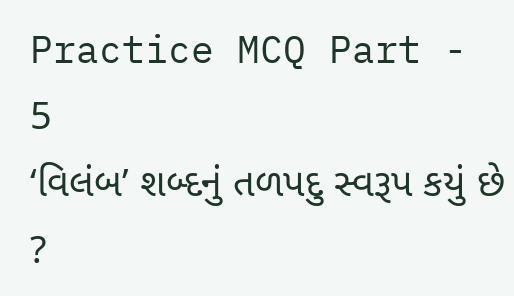Practice MCQ Part - 5
‘વિલંબ’ શબ્દનું તળપદુ સ્વરૂપ કયું છે ?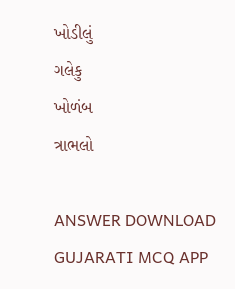ખોડીલું
ગલેકુ
ખોળંબ
ત્રાભલો

ANSWER DOWNLOAD GUJARATI MCQ APP